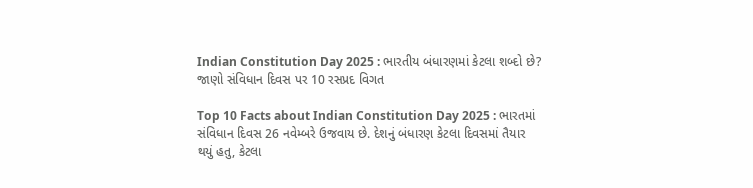Indian Constitution Day 2025 : ભારતીય બંધારણમાં કેટલા શબ્દો છે? જાણો સંવિધાન દિવસ પર 10 રસપ્રદ વિગત

Top 10 Facts about Indian Constitution Day 2025 : ભારતમાં સંવિધાન દિવસ 26 નવેમ્બરે ઉજવાય છે. દેશનું બંધારણ કેટલા દિવસમાં તૈયાર થયું હતુ, કેટલા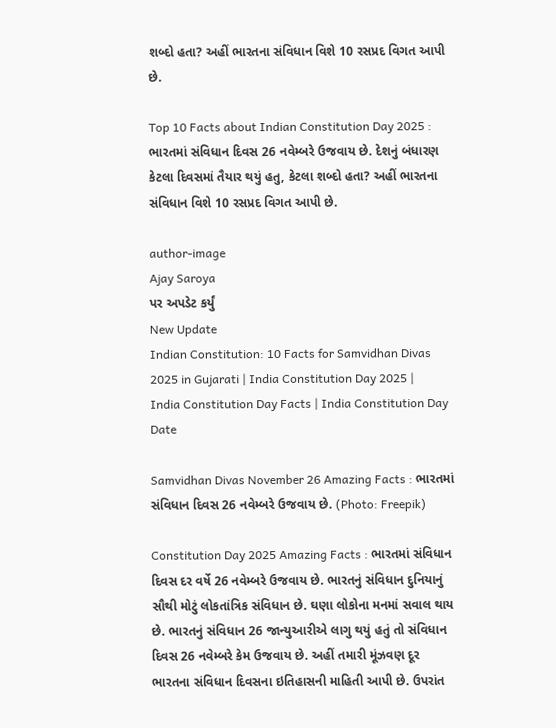શબ્દો હતા? અહીં ભારતના સંવિધાન વિશે 10 રસપ્રદ વિગત આપી છે.

Top 10 Facts about Indian Constitution Day 2025 : ભારતમાં સંવિધાન દિવસ 26 નવેમ્બરે ઉજવાય છે. દેશનું બંધારણ કેટલા દિવસમાં તૈયાર થયું હતુ, કેટલા શબ્દો હતા? અહીં ભારતના સંવિધાન વિશે 10 રસપ્રદ વિગત આપી છે.

author-image
Ajay Saroya
પર અપડેટ કર્યું
New Update
Indian Constitution: 10 Facts for Samvidhan Divas 2025 in Gujarati | India Constitution Day 2025 | India Constitution Day Facts | India Constitution Day Date

Samvidhan Divas November 26 Amazing Facts : ભારતમાં સંવિધાન દિવસ 26 નવેમ્બરે ઉજવાય છે. (Photo: Freepik)

Constitution Day 2025 Amazing Facts : ભારતમાં સંવિધાન દિવસ દર વર્ષે 26 નવેમ્બરે ઉજવાય છે. ભારતનું સંવિધાન દુનિયાનું સૌથી મોટું લોકતાંત્રિક સંવિધાન છે. ઘણા લોકોના મનમાં સવાલ થાય છે. ભારતનું સંવિધાન 26 જાન્યુઆરીએ લાગુ થયું હતું તો સંવિધાન દિવસ 26 નવેમ્બરે કેમ ઉજવાય છે. અહીં તમારી મૂંઝવણ દૂર ભારતના સંવિધાન દિવસના ઇતિહાસની માહિતી આપી છે. ઉપરાંત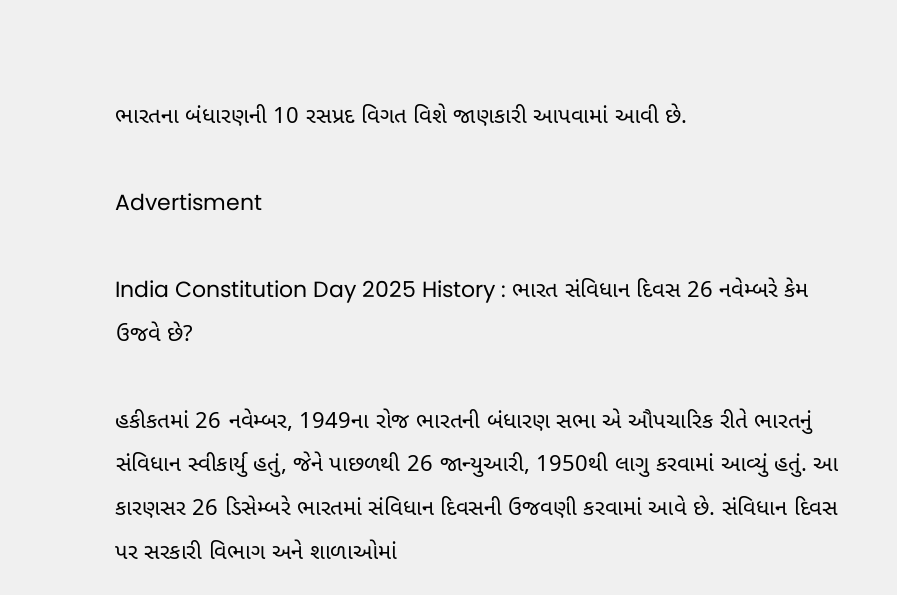ભારતના બંધારણની 10 રસપ્રદ વિગત વિશે જાણકારી આપવામાં આવી છે.

Advertisment

India Constitution Day 2025 History : ભારત સંવિધાન દિવસ 26 નવેમ્બરે કેમ ઉજવે છે?

હકીકતમાં 26 નવેમ્બર, 1949ના રોજ ભારતની બંધારણ સભા એ ઔપચારિક રીતે ભારતનું સંવિધાન સ્વીકાર્યુ હતું, જેને પાછળથી 26 જાન્યુઆરી, 1950થી લાગુ કરવામાં આવ્યું હતું. આ કારણસર 26 ડિસેમ્બરે ભારતમાં સંવિધાન દિવસની ઉજવણી કરવામાં આવે છે. સંવિધાન દિવસ પર સરકારી વિભાગ અને શાળાઓમાં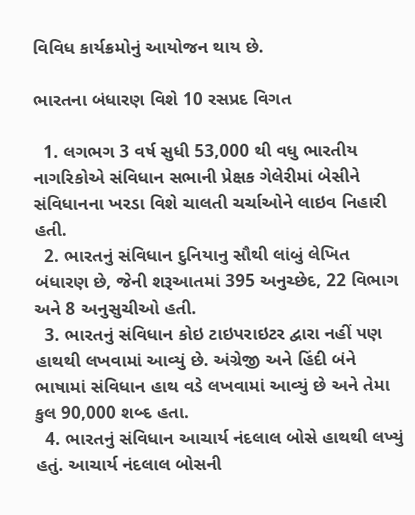વિવિધ કાર્યક્રમોનું આયોજન થાય છે.

ભારતના બંધારણ વિશે 10 રસપ્રદ વિગત

  1. લગભગ 3 વર્ષ સુધી 53,000 થી વધુ ભારતીય નાગરિકોએ સંવિધાન સભાની પ્રેક્ષક ગેલેરીમાં બેસીને સંવિધાનના ખરડા વિશે ચાલતી ચર્ચાઓને લાઇવ નિહારી હતી.
  2. ભારતનું સંવિધાન દુનિયાનુ સૌથી લાંબું લેખિત બંધારણ છે, જેની શરૂઆતમાં 395 અનુચ્છેદ, 22 વિભાગ અને 8 અનુસુચીઓ હતી.
  3. ભારતનું સંવિધાન કોઇ ટાઇપરાઇટર દ્વારા નહીં પણ હાથથી લખવામાં આવ્યું છે. અંગ્રેજી અને હિંદી બંને ભાષામાં સંવિધાન હાથ વડે લખવામાં આવ્યું છે અને તેમા કુલ 90,000 શબ્દ હતા.
  4. ભારતનું સંવિધાન આચાર્ય નંદલાલ બોસે હાથથી લખ્યું હતું. આચાર્ય નંદલાલ બોસની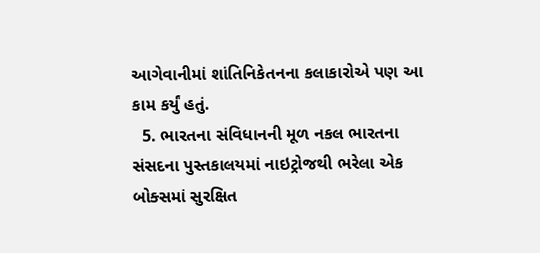આગેવાનીમાં શાંતિનિકેતનના કલાકારોએ પણ આ કામ કર્યું હતું.
  5. ભારતના સંવિધાનની મૂળ નકલ ભારતના સંસદના પુસ્તકાલયમાં નાઇટ્રોજથી ભરેલા એક બોક્સમાં સુરક્ષિત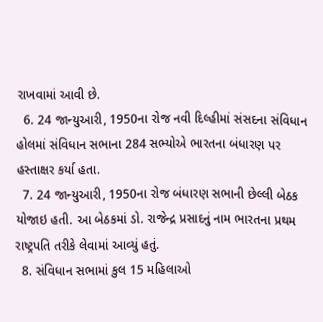રાખવામાં આવી છે.
  6. 24 જાન્યુઆરી, 1950ના રોજ નવી દિલ્હીમાં સંસદના સંવિધાન હોલમાં સંવિધાન સભાના 284 સભ્યોએ ભારતના બંધારણ પર હસ્તાક્ષર કર્યા હતા.
  7. 24 જાન્યુઆરી, 1950ના રોજ બંધારણ સભાની છેલ્લી બેઠક યોજાઇ હતી. આ બેઠકમાં ડો. રાજેન્દ્ર પ્રસાદનું નામ ભારતના પ્રથમ રાષ્ટ્રપતિ તરીકે લેવામાં આવ્યું હતું.
  8. સંવિધાન સભામાં કુલ 15 મહિલાઓ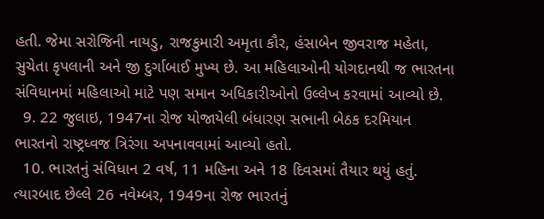હતી. જેમા સરોજિની નાયડુ, રાજકુમારી અમૃતા કૌર, હંસાબેન જીવરાજ મહેતા, સુચેતા કૃપલાની અને જી દુર્ગાબાઈ મુખ્ય છે. આ મહિલાઓની યોગદાનથી જ ભારતના સંવિધાનમાં મહિલાઓ માટે પણ સમાન અધિકારીઓનો ઉલ્લેખ કરવામાં આવ્યો છે.
  9. 22 જુલાઇ, 1947ના રોજ યોજાયેલી બંધારણ સભાની બેઠક દરમિયાન ભારતનો રાષ્ટ્રધ્વજ ત્રિરંગા અપનાવવામાં આવ્યો હતો.
  10. ભારતનું સંવિધાન 2 વર્ષ, 11 મહિના અને 18 દિવસમાં તૈયાર થયું હતું. ત્યારબાદ છેલ્લે 26 નવેમ્બર, 1949ના રોજ ભારતનું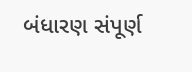બંધારણ સંપૂર્ણ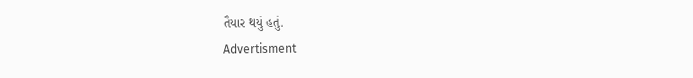તૈયાર થયું હતું.
Advertisment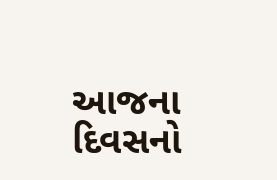આજના દિવસનો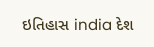ઇતિહાસ india દેશ